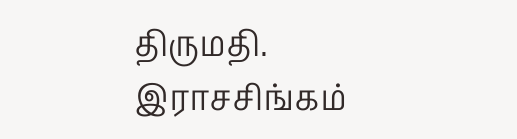திருமதி. இராசசிங்கம்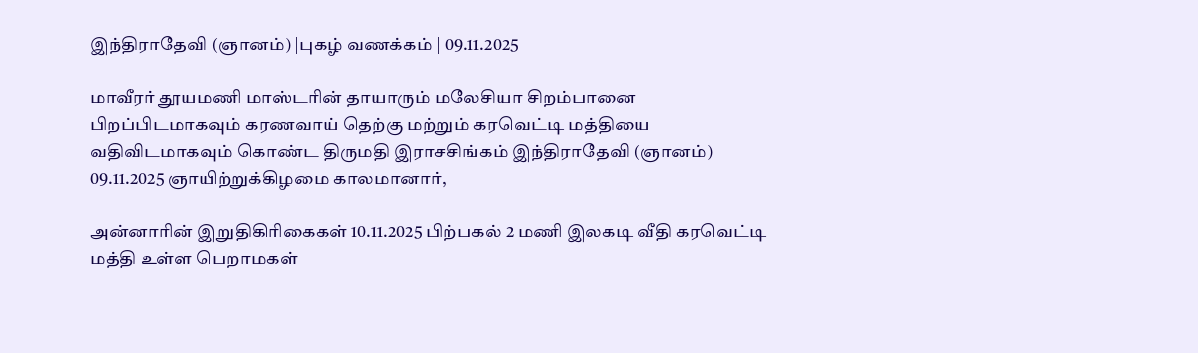இந்திராதேவி (ஞானம்) |புகழ் வணக்கம் | 09.11.2025

மாவீரர் தூயமணி மாஸ்டரின் தாயாரும் மலேசியா சிறம்பானை பிறப்பிடமாகவும் கரணவாய் தெற்கு மற்றும் கரவெட்டி மத்தியை வதிவிடமாகவும் கொண்ட திருமதி இராசசிங்கம் இந்திராதேவி (ஞானம்) 09.11.2025 ஞாயிற்றுக்கிழமை காலமானார்,

அன்னாரின் இறுதிகிரிகைகள் 10.11.2025 பிற்பகல் 2 மணி இலகடி வீதி கரவெட்டி மத்தி உள்ள பெறாமகள்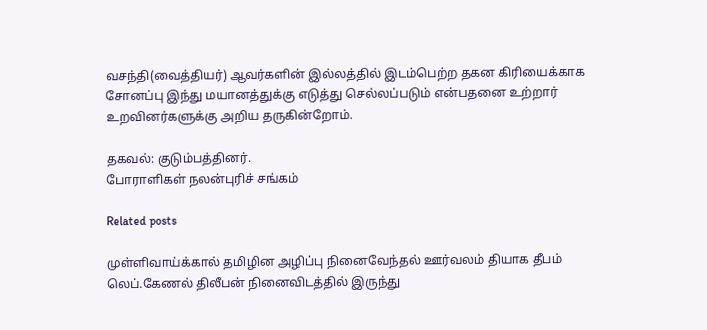வசந்தி(வைத்தியர்) ஆவர்களின் இல்லத்தில் இடம்பெற்ற தகன கிரியைக்காக சோனப்பு இந்து மயானத்துக்கு எடுத்து செல்லப்படும் என்பதனை உற்றார் உறவினர்களுக்கு அறிய தருகின்றோம்.

தகவல்: குடும்பத்தினர்.
போராளிகள் நலன்புரிச் சங்கம்

Related posts

முள்ளிவாய்க்கால் தமிழின அழிப்பு நினைவேந்தல் ஊர்வலம் தியாக தீபம் லெப்.கேணல் திலீபன் நினைவிடத்தில் இருந்து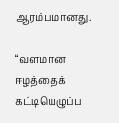ஆரம்பமானது.

“வளமான ஈழத்தைக் கட்டியெழுப்ப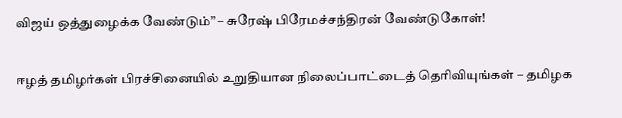விஜய் ஒத்துழைக்க வேண்டும்” – சுரேஷ் பிரேமச்சந்திரன் வேண்டுகோள்!

ஈழத் தமிழர்கள் பிரச்சினையில் உறுதியான நிலைப்பாட்டைத் தெரிவியுங்கள் – தமிழக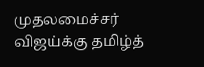முதலமைச்சர் விஜய்க்கு தமிழ்த்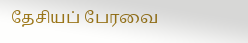தேசியப் பேரவை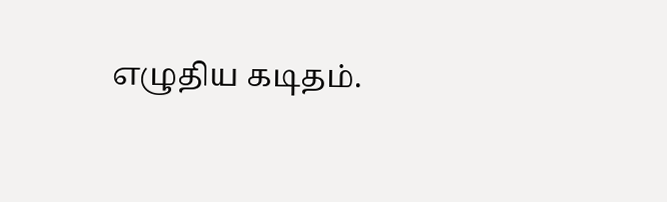எழுதிய கடிதம்.